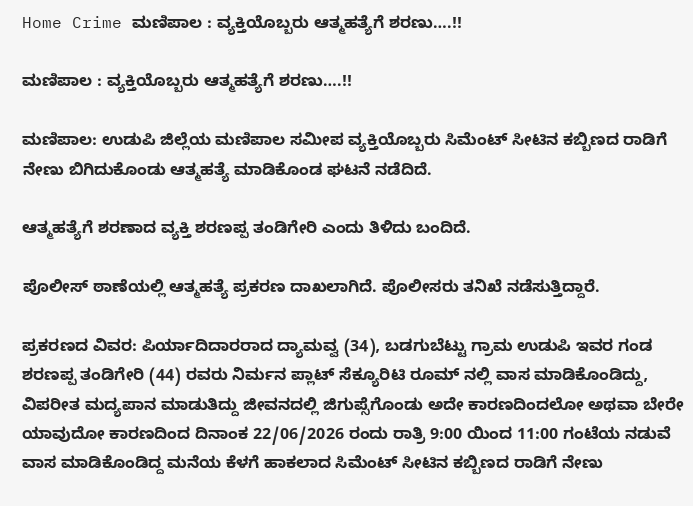Home Crime ಮಣಿಪಾಲ : ವ್ಯಕ್ತಿಯೊಬ್ಬರು ಆತ್ಮಹತ್ಯೆಗೆ ಶರಣು….!!

ಮಣಿಪಾಲ : ವ್ಯಕ್ತಿಯೊಬ್ಬರು ಆತ್ಮಹತ್ಯೆಗೆ ಶರಣು….!!

ಮಣಿಪಾಲ: ಉಡುಪಿ ಜಿಲ್ಲೆಯ ಮಣಿಪಾಲ ಸಮೀಪ ವ್ಯಕ್ತಿಯೊಬ್ಬರು ಸಿಮೆಂಟ್‌ ಸೀಟಿನ ಕಬ್ಬಿಣದ ರಾಡಿಗೆ ನೇಣು ಬಿಗಿದುಕೊಂಡು ಆತ್ಮಹತ್ಯೆ ಮಾಡಿಕೊಂಡ ಘಟನೆ ನಡೆದಿದೆ.

ಆತ್ಮಹತ್ಯೆಗೆ ಶರಣಾದ ವ್ಯಕ್ತಿ ಶರಣಪ್ಪ ತಂಡಿಗೇರಿ ಎಂದು ತಿಳಿದು ಬಂದಿದೆ.

ಪೊಲೀಸ್ ಠಾಣೆಯಲ್ಲಿ ಆತ್ಮಹತ್ಯೆ ಪ್ರಕರಣ ದಾಖಲಾಗಿದೆ. ಪೊಲೀಸರು ತನಿಖೆ ನಡೆಸುತ್ತಿದ್ದಾರೆ.

ಪ್ರಕರಣದ ವಿವರ: ಪಿರ್ಯಾದಿದಾರರಾದ ದ್ಯಾಮವ್ವ (34), ಬಡಗುಬೆಟ್ಟು ಗ್ರಾಮ ಉಡುಪಿ ಇವರ ಗಂಡ ಶರಣಪ್ಪ ತಂಡಿಗೇರಿ (44) ರವರು ನಿರ್ಮನ ಪ್ಲಾಟ್‌ ಸೆಕ್ಯೂರಿಟಿ ರೂಮ್‌ ನಲ್ಲಿ ವಾಸ ಮಾಡಿಕೊಂಡಿದ್ದು, ವಿಪರೀತ ಮದ್ಯಪಾನ ಮಾಡುತಿದ್ದು ಜೀವನದಲ್ಲಿ ಜಿಗುಪ್ಸೆಗೊಂಡು ಅದೇ ಕಾರಣದಿಂದಲೋ ಅಥವಾ ಬೇರೇ ಯಾವುದೋ ಕಾರಣದಿಂದ ದಿನಾಂಕ 22/06/2026 ರಂದು ರಾತ್ರಿ 9:00 ಯಿಂದ 11:00 ಗಂಟೆಯ ನಡುವೆ ವಾಸ ಮಾಡಿಕೊಂಡಿದ್ದ ಮನೆಯ ಕೆಳಗೆ ಹಾಕಲಾದ ಸಿಮೆಂಟ್‌ ಸೀಟಿನ ಕಬ್ಬಿಣದ ರಾಡಿಗೆ ನೇಣು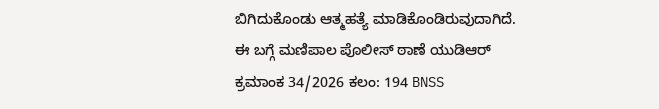ಬಿಗಿದುಕೊಂಡು ಆತ್ಮಹತ್ಯೆ ಮಾಡಿಕೊಂಡಿರುವುದಾಗಿದೆ. ಈ ಬಗ್ಗೆ ಮಣಿಪಾಲ ಪೊಲೀಸ್‌ ಠಾಣೆ ಯುಡಿಆರ್ ಕ್ರಮಾಂಕ 34/2026 ಕಲಂ: 194 BNSS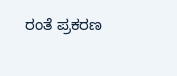ರಂತೆ ಪ್ರಕರಣ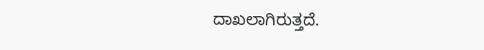ದಾಖಲಾಗಿರುತ್ತದೆ.